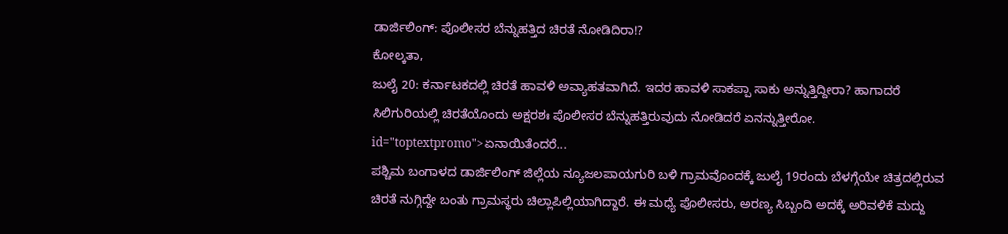ಡಾರ್ಜಿಲಿಂಗ್: ಪೊಲೀಸರ ಬೆನ್ನುಹತ್ತಿದ ಚಿರತೆ ನೋಡಿದಿರಾ!?
ಕೋಲ್ಕತಾ,
ಜುಲೈ 20: ಕರ್ನಾಟಕದಲ್ಲಿ ಚಿರತೆ ಹಾವಳಿ ಅವ್ಯಾಹತವಾಗಿದೆ. ಇದರ ಹಾವಳಿ ಸಾಕಪ್ಪಾ ಸಾಕು ಅನ್ನುತ್ತಿದ್ದೀರಾ? ಹಾಗಾದರೆ ಸಿಲಿಗುರಿಯಲ್ಲಿ ಚಿರತೆಯೊಂದು ಅಕ್ಷರಶಃ ಪೊಲೀಸರ ಬೆನ್ನುಹತ್ತಿರುವುದು ನೋಡಿದರೆ ಏನನ್ನುತ್ತೀರೋ. id="toptextpromo">ಏನಾಯಿತೆಂದರೆ...
ಪಶ್ಚಿಮ ಬಂಗಾಳದ ಡಾರ್ಜಿಲಿಂಗ್ ಜಿಲ್ಲೆಯ ನ್ಯೂಜಲಪಾಯಗುರಿ ಬಳಿ ಗ್ರಾಮವೊಂದಕ್ಕೆ ಜುಲೈ 19ರಂದು ಬೆಳಗ್ಗೆಯೇ ಚಿತ್ರದಲ್ಲಿರುವ ಚಿರತೆ ನುಗ್ಗಿದ್ದೇ ಬಂತು ಗ್ರಾಮಸ್ಥರು ಚಿಲ್ಲಾಪಿಲ್ಲಿಯಾಗಿದ್ದಾರೆ. ಈ ಮಧ್ಯೆ ಪೊಲೀಸರು, ಅರಣ್ಯ ಸಿಬ್ಬಂದಿ ಅದಕ್ಕೆ ಅರಿವಳಿಕೆ ಮದ್ದು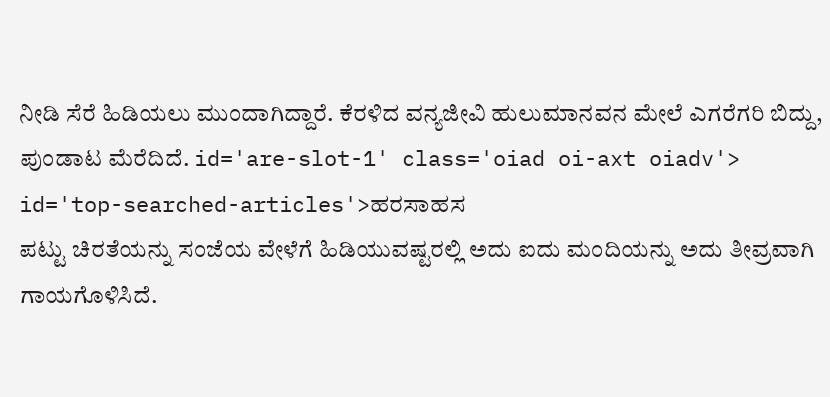ನೀಡಿ ಸೆರೆ ಹಿಡಿಯಲು ಮುಂದಾಗಿದ್ದಾರೆ. ಕೆರಳಿದ ವನ್ಯಜೀವಿ ಹುಲುಮಾನವನ ಮೇಲೆ ಎಗರೆಗರಿ ಬಿದ್ದು, ಪುಂಡಾಟ ಮೆರೆದಿದೆ. id='are-slot-1' class='oiad oi-axt oiadv'> id='top-searched-articles'>ಹರಸಾಹಸ
ಪಟ್ಟು ಚಿರತೆಯನ್ನು ಸಂಜೆಯ ವೇಳೆಗೆ ಹಿಡಿಯುವಷ್ಟರಲ್ಲಿ ಅದು ಐದು ಮಂದಿಯನ್ನು ಅದು ತೀವ್ರವಾಗಿ ಗಾಯಗೊಳಿಸಿದೆ.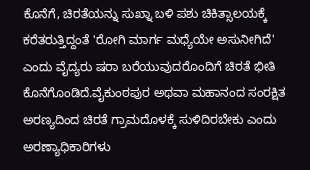ಕೊನೆಗೆ, ಚಿರತೆಯನ್ನು ಸುಖ್ನಾ ಬಳಿ ಪಶು ಚಿಕಿತ್ಸಾಲಯಕ್ಕೆ ಕರೆತರುತ್ತಿದ್ದಂತೆ 'ರೋಗಿ ಮಾರ್ಗ ಮಧ್ಯೆಯೇ ಅಸುನೀಗಿದೆ' ಎಂದು ವೈದ್ಯರು ಷರಾ ಬರೆಯುವುದರೊಂದಿಗೆ ಚಿರತೆ ಭೀತಿ ಕೊನೆಗೊಂಡಿದೆ.ವೈಕುಂಠಪುರ ಅಥವಾ ಮಹಾನಂದ ಸಂರಕ್ಷಿತ ಅರಣ್ಯದಿಂದ ಚಿರತೆ ಗ್ರಾಮದೊಳಕ್ಕೆ ಸುಳಿದಿರಬೇಕು ಎಂದು ಅರಣ್ಯಾಧಿಕಾರಿಗಳು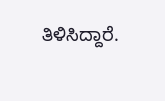ತಿಳಿಸಿದ್ದಾರೆ.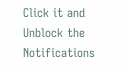Click it and Unblock the Notifications